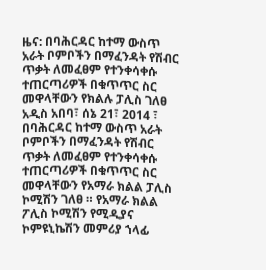ዜና: በባሕርዳር ከተማ ውስጥ አራት ቦምቦችን በማፈንዳት የሽብር ጥቃት ለመፈፀም የተንቀሳቀሱ ተጠርጣሪዎች በቁጥጥር ስር መዋላቸውን የክልሉ ፓሊስ ገለፀ
አዲስ አበባ፣ ሰኔ 21፣ 2014 ፣ በባሕርዳር ከተማ ውስጥ አራት ቦምቦችን በማፈንዳት የሽብር ጥቃት ለመፈፀም የተንቀሳቀሱ ተጠርጣሪዎች በቁጥጥር ስር መዋላቸውን የአማራ ክልል ፓሊስ ኮሚሽን ገለፀ ። የአማራ ክልል ፖሊስ ኮሚሽን የሚዲያና ኮምዩኒኬሽን መምሪያ ኀላፊ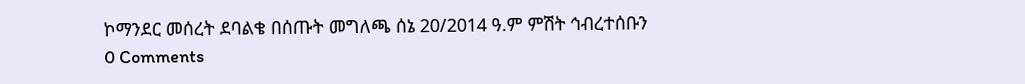ኮማንደር መሰረት ደባልቄ በሰጡት መግለጫ ሰኔ 20/2014 ዓ.ም ምሽት ኅብረተሰቡን
0 Comments